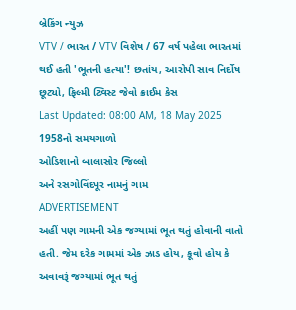બ્રેકિંગ ન્યુઝ
VTV / ભારત / VTV વિશેષ / 67 વર્ષ પહેલા ભારતમાં થઈ હતી 'ભૂતની હત્યા'! છતાંય, આરોપી સાવ નિર્દોષ છૂટ્યો, ફિલ્મી ટ્વિસ્ટ જેવો ક્રાઈમ કેસ
Last Updated: 08:00 AM, 18 May 2025
1958નો સમયગાળો
ઓડિશાનો બાલાસોર જિલ્લો
અને રસગોવિંદપૂર નામનું ગામ
ADVERTISEMENT
અહીં પણ ગામની એક જગ્યામાં ભૂત થતું હોવાની વાતો હતી. જેમ દરેક ગામમાં એક ઝાડ હોય, કૂવો હોય કે અવાવરૂં જગ્યામાં ભૂત થતું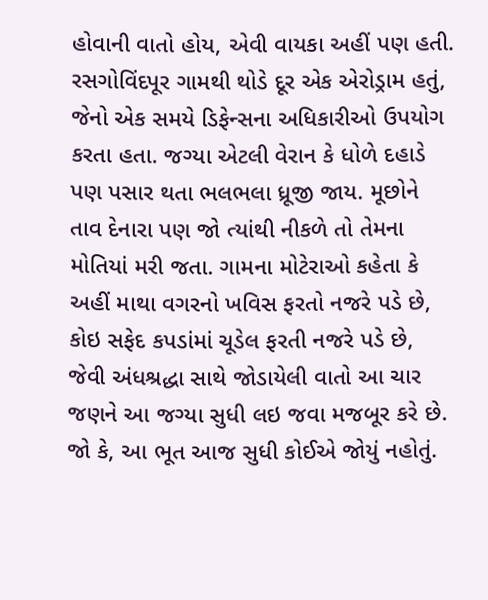હોવાની વાતો હોય, એવી વાયકા અહીં પણ હતી. રસગોવિંદપૂર ગામથી થોડે દૂર એક એરોડ્રામ હતું, જેનો એક સમયે ડિફેન્સના અધિકારીઓ ઉપયોગ કરતા હતા. જગ્યા એટલી વેરાન કે ધોળે દહાડે પણ પસાર થતા ભલભલા ધ્રૂજી જાય. મૂછોને તાવ દેનારા પણ જો ત્યાંથી નીકળે તો તેમના મોતિયાં મરી જતા. ગામના મોટેરાઓ કહેતા કે અહીં માથા વગરનો ખવિસ ફરતો નજરે પડે છે, કોઇ સફેદ કપડાંમાં ચૂડેલ ફરતી નજરે પડે છે, જેવી અંધશ્રદ્ધા સાથે જોડાયેલી વાતો આ ચાર જણને આ જગ્યા સુધી લઇ જવા મજબૂર કરે છે. જો કે, આ ભૂત આજ સુધી કોઈએ જોયું નહોતું.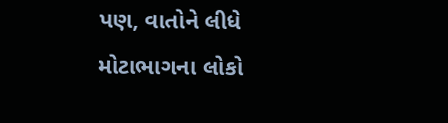પણ, વાતોને લીધે મોટાભાગના લોકો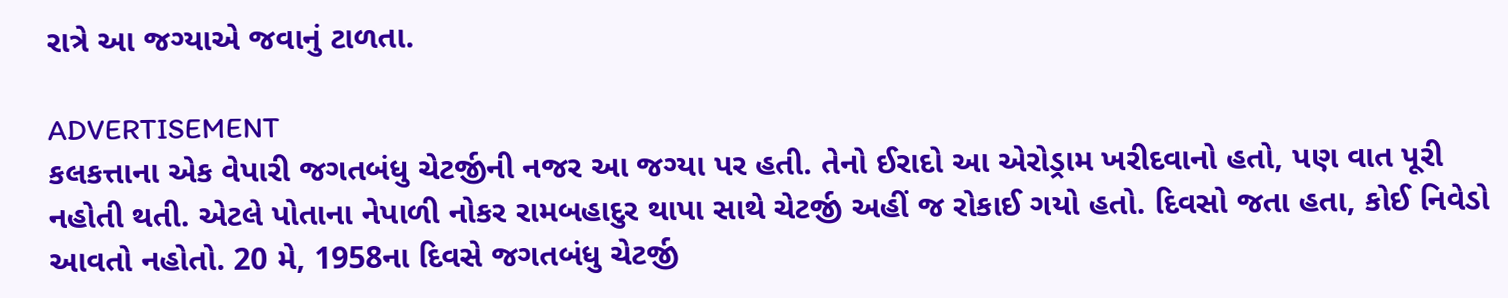રાત્રે આ જગ્યાએ જવાનું ટાળતા.

ADVERTISEMENT
કલકત્તાના એક વેપારી જગતબંધુ ચેટર્જીની નજર આ જગ્યા પર હતી. તેનો ઈરાદો આ એરોડ્રામ ખરીદવાનો હતો, પણ વાત પૂરી નહોતી થતી. એટલે પોતાના નેપાળી નોકર રામબહાદુર થાપા સાથે ચેટર્જી અહીં જ રોકાઈ ગયો હતો. દિવસો જતા હતા, કોઈ નિવેડો આવતો નહોતો. 20 મે, 1958ના દિવસે જગતબંધુ ચેટર્જી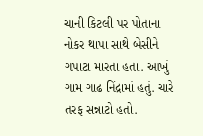ચાની કિટલી પર પોતાના નોકર થાપા સાથે બેસીને ગપાટા મારતા હતા. આખું ગામ ગાઢ નિંદ્રામાં હતું. ચારે તરફ સન્નાટો હતો.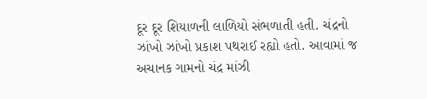દૂર દૂર શિયાળની લાળિયો સંભળાતી હતી. ચંદ્રનો ઝાંખો ઝાંખો પ્રકાશ પથરાઈ રહ્યો હતો. આવામાં જ અચાનક ગામનો ચંદ્ર માંઝી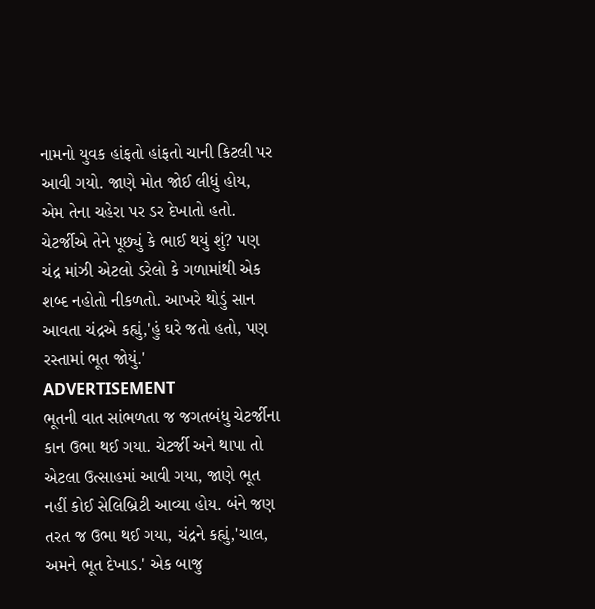નામનો યુવક હાંફતો હાંફતો ચાની કિટલી પર આવી ગયો. જાણે મોત જોઈ લીધું હોય, એમ તેના ચહેરા પર ડર દેખાતો હતો. ચેટર્જીએ તેને પૂછ્યું કે ભાઈ થયું શું? પણ ચંદ્ર માંઝી એટલો ડરેલો કે ગળામાંથી એક શબ્દ નહોતો નીકળતો. આખરે થોડું સાન આવતા ચંદ્રએ કહ્યું,'હું ઘરે જતો હતો, પણ રસ્તામાં ભૂત જોયું.'
ADVERTISEMENT
ભૂતની વાત સાંભળતા જ જગતબંધુ ચેટર્જીના કાન ઉભા થઈ ગયા. ચેટર્જી અને થાપા તો એટલા ઉત્સાહમાં આવી ગયા, જાણે ભૂત નહીં કોઈ સેલિબ્રિટી આવ્યા હોય. બંને જણ તરત જ ઉભા થઈ ગયા, ચંદ્રને કહ્યું,'ચાલ, અમને ભૂત દેખાડ.' એક બાજુ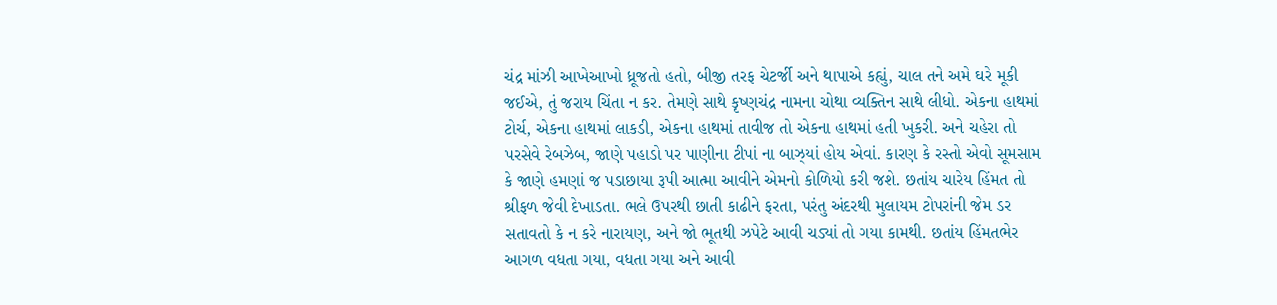ચંદ્ર માંઝી આખેઆખો ધ્રૂજતો હતો, બીજી તરફ ચેટર્જી અને થાપાએ કહ્યું, ચાલ તને અમે ઘરે મૂકી જઈએ, તું જરાય ચિંતા ન કર. તેમણે સાથે કૃષ્ણચંદ્ર નામના ચોથા વ્યક્તિન સાથે લીધો. એકના હાથમાં ટોર્ચ, એકના હાથમાં લાકડી, એકના હાથમાં તાવીજ તો એકના હાથમાં હતી ખુકરી. અને ચહેરા તો પરસેવે રેબઝેબ, જાણે પહાડો પર પાણીના ટીપાં ના બાઝ્યાં હોય એવાં. કારણ કે રસ્તો એવો સૂમસામ કે જાણે હમણાં જ પડાછાયા રૂપી આત્મા આવીને એમનો કોળિયો કરી જશે. છતાંય ચારેય હિંમત તો શ્રીફળ જેવી દેખાડતા. ભલે ઉપરથી છાતી કાઢીને ફરતા, પરંતુ અંદરથી મુલાયમ ટોપરાંની જેમ ડર સતાવતો કે ન કરે નારાયણ, અને જો ભૂતથી ઝપેટે આવી ચડ્યાં તો ગયા કામથી. છતાંય હિંમતભેર આગળ વધતા ગયા, વધતા ગયા અને આવી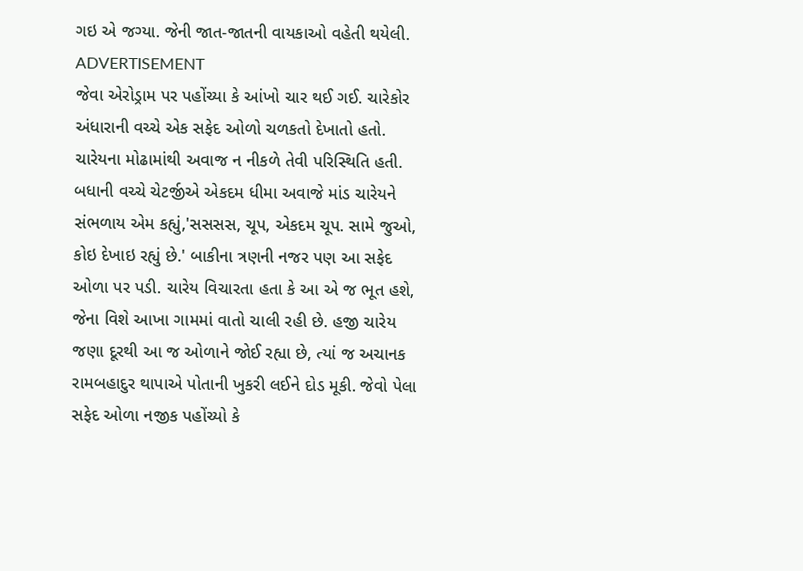ગઇ એ જગ્યા. જેની જાત-જાતની વાયકાઓ વહેતી થયેલી.
ADVERTISEMENT
જેવા એરોડ્રામ પર પહોંચ્યા કે આંખો ચાર થઈ ગઈ. ચારેકોર અંધારાની વચ્ચે એક સફેદ ઓળો ચળકતો દેખાતો હતો. ચારેયના મોઢામાંથી અવાજ ન નીકળે તેવી પરિસ્થિતિ હતી. બધાની વચ્ચે ચેટર્જીએ એકદમ ધીમા અવાજે માંડ ચારેયને સંભળાય એમ કહ્યું,'સસસસ, ચૂપ, એકદમ ચૂપ. સામે જુઓ, કોઇ દેખાઇ રહ્યું છે.' બાકીના ત્રણની નજર પણ આ સફેદ ઓળા પર પડી. ચારેય વિચારતા હતા કે આ એ જ ભૂત હશે, જેના વિશે આખા ગામમાં વાતો ચાલી રહી છે. હજી ચારેય જણા દૂરથી આ જ ઓળાને જોઈ રહ્યા છે, ત્યાં જ અચાનક રામબહાદુર થાપાએ પોતાની ખુકરી લઈને દોડ મૂકી. જેવો પેલા સફેદ ઓળા નજીક પહોંચ્યો કે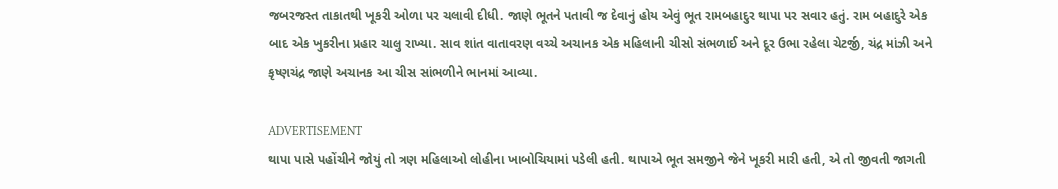જબરજસ્ત તાકાતથી ખૂકરી ઓળા પર ચલાવી દીધી. જાણે ભૂતને પતાવી જ દેવાનું હોય એવું ભૂત રામબહાદુર થાપા પર સવાર હતું. રામ બહાદુરે એક બાદ એક ખુકરીના પ્રહાર ચાલુ રાખ્યા. સાવ શાંત વાતાવરણ વચ્ચે અચાનક એક મહિલાની ચીસો સંભળાઈ અને દૂર ઉભા રહેલા ચેટર્જી, ચંદ્ર માંઝી અને કૃષ્ણચંદ્ર જાણે અચાનક આ ચીસ સાંભળીને ભાનમાં આવ્યા.

ADVERTISEMENT
થાપા પાસે પહોંચીને જોયું તો ત્રણ મહિલાઓ લોહીના ખાબોચિયામાં પડેલી હતી. થાપાએ ભૂત સમજીને જેને ખૂકરી મારી હતી, એ તો જીવતી જાગતી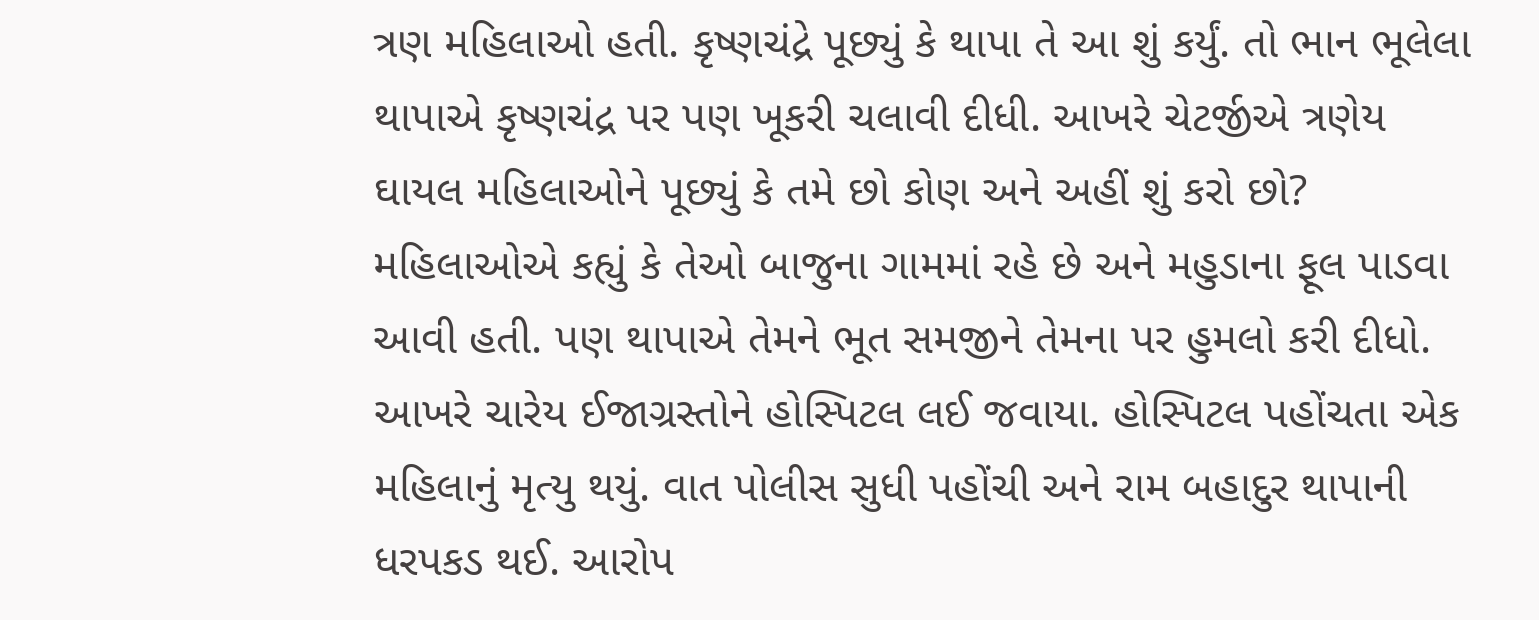ત્રણ મહિલાઓ હતી. કૃષ્ણચંદ્રે પૂછ્યું કે થાપા તે આ શું કર્યું. તો ભાન ભૂલેલા થાપાએ કૃષ્ણચંદ્ર પર પણ ખૂકરી ચલાવી દીધી. આખરે ચેટર્જીએ ત્રણેય ઘાયલ મહિલાઓને પૂછ્યું કે તમે છો કોણ અને અહીં શું કરો છો? મહિલાઓએ કહ્યું કે તેઓ બાજુના ગામમાં રહે છે અને મહુડાના ફૂલ પાડવા આવી હતી. પણ થાપાએ તેમને ભૂત સમજીને તેમના પર હુમલો કરી દીધો. આખરે ચારેય ઈજાગ્રસ્તોને હોસ્પિટલ લઈ જવાયા. હોસ્પિટલ પહોંચતા એક મહિલાનું મૃત્યુ થયું. વાત પોલીસ સુધી પહોંચી અને રામ બહાદુર થાપાની ધરપકડ થઈ. આરોપ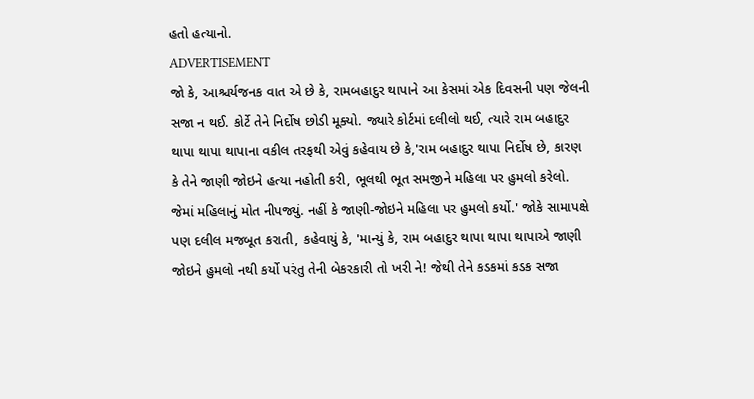હતો હત્યાનો.
ADVERTISEMENT
જો કે, આશ્ચર્યજનક વાત એ છે કે, રામબહાદુર થાપાને આ કેસમાં એક દિવસની પણ જેલની સજા ન થઈ. કોર્ટે તેને નિર્દોષ છોડી મૂક્યો. જ્યારે કોર્ટમાં દલીલો થઈ, ત્યારે રામ બહાદુર થાપા થાપા થાપાના વકીલ તરફથી એવું કહેવાય છે કે,'રામ બહાદુર થાપા નિર્દોષ છે, કારણ કે તેને જાણી જોઇને હત્યા નહોતી કરી, ભૂલથી ભૂત સમજીને મહિલા પર હુમલો કરેલો. જેમાં મહિલાનું મોત નીપજ્યું. નહીં કે જાણી-જોઇને મહિલા પર હુમલો કર્યો.' જોકે સામાપક્ષે પણ દલીલ મજબૂત કરાતી, કહેવાયું કે, 'માન્યું કે, રામ બહાદુર થાપા થાપા થાપાએ જાણી જોઇને હુમલો નથી કર્યો પરંતુ તેની બેકરકારી તો ખરી ને! જેથી તેને કડકમાં કડક સજા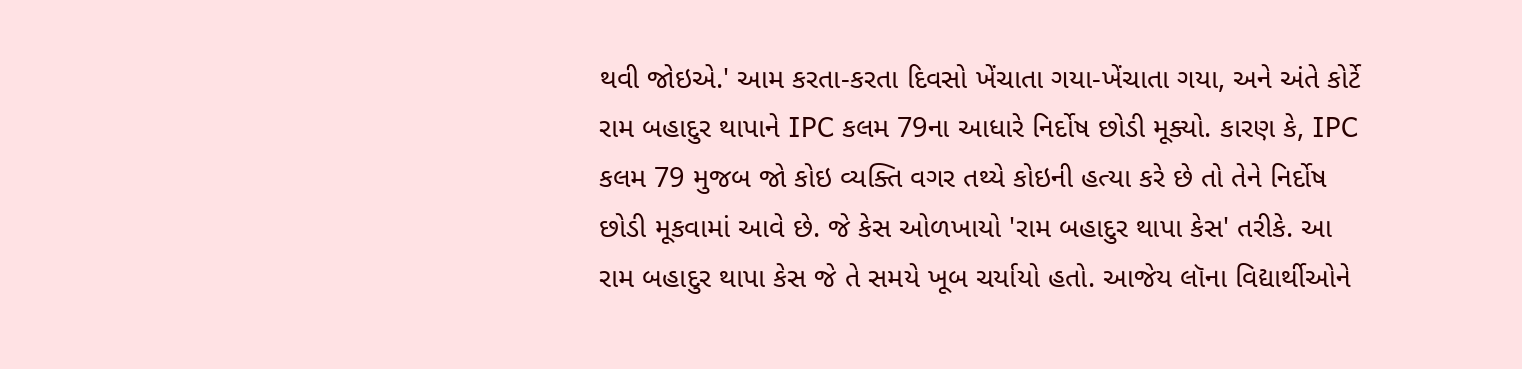થવી જોઇએ.' આમ કરતા-કરતા દિવસો ખેંચાતા ગયા-ખેંચાતા ગયા, અને અંતે કોર્ટે રામ બહાદુર થાપાને IPC કલમ 79ના આધારે નિર્દોષ છોડી મૂક્યો. કારણ કે, IPC કલમ 79 મુજબ જો કોઇ વ્યક્તિ વગર તથ્યે કોઇની હત્યા કરે છે તો તેને નિર્દોષ છોડી મૂકવામાં આવે છે. જે કેસ ઓળખાયો 'રામ બહાદુર થાપા કેસ' તરીકે. આ રામ બહાદુર થાપા કેસ જે તે સમયે ખૂબ ચર્યાયો હતો. આજેય લૉના વિદ્યાર્થીઓને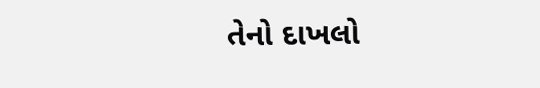તેનો દાખલો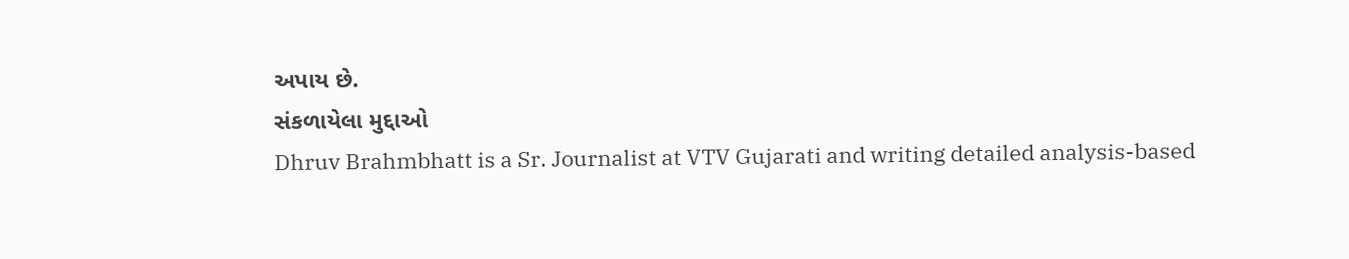અપાય છે.
સંકળાયેલા મુદ્દાઓ
Dhruv Brahmbhatt is a Sr. Journalist at VTV Gujarati and writing detailed analysis-based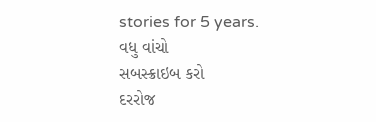stories for 5 years.
વધુ વાંચો
સબસ્ક્રાઇબ કરો
દરરોજ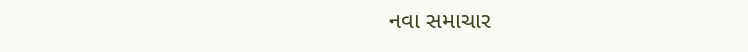નવા સમાચાર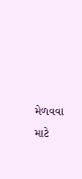મેળવવા માટે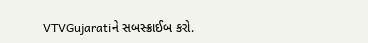VTVGujaratiને સબસ્ક્રાઈબ કરો.